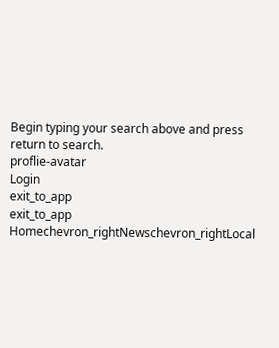Begin typing your search above and press return to search.
proflie-avatar
Login
exit_to_app
exit_to_app
Homechevron_rightNewschevron_rightLocal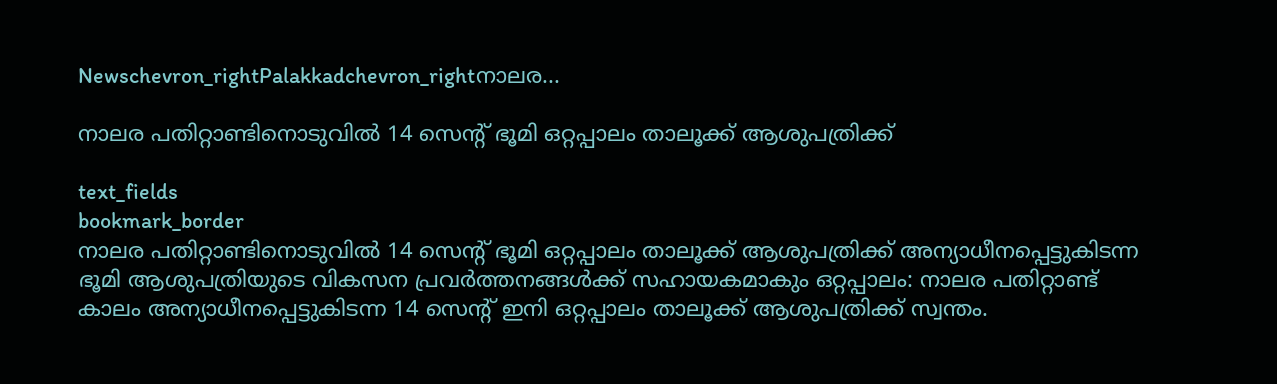Newschevron_rightPalakkadchevron_rightനാലര...

നാലര പതിറ്റാണ്ടിനൊടുവിൽ 14 സെന്‍റ് ഭൂമി ഒറ്റപ്പാലം താലൂക്ക് ആശുപത്രിക്ക്

text_fields
bookmark_border
നാലര പതിറ്റാണ്ടിനൊടുവിൽ 14 സെന്‍റ് ഭൂമി ഒറ്റപ്പാലം താലൂക്ക് ആശുപത്രിക്ക് അന്യാധീനപ്പെട്ടുകിടന്ന ഭൂമി ആശുപത്രിയുടെ വികസന പ്രവർത്തനങ്ങൾക്ക് സഹായകമാകും ഒറ്റപ്പാലം: നാലര പതിറ്റാണ്ട് കാലം അന്യാധീനപ്പെട്ടുകിടന്ന 14 സെന്‍റ് ഇനി ഒറ്റപ്പാലം താലൂക്ക് ആശുപത്രിക്ക് സ്വന്തം.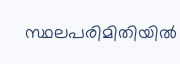സ്ഥലപരിമിതിയിൽ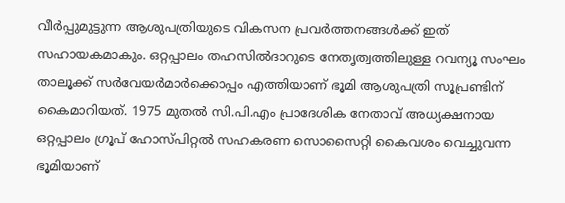വീർപ്പുമുട്ടുന്ന ആശുപത്രിയുടെ വികസന പ്രവർത്തനങ്ങൾക്ക് ഇത് സഹായകമാകും. ഒറ്റപ്പാലം തഹസിൽദാറുടെ നേതൃത്വത്തിലുള്ള റവന്യൂ സംഘം താലൂക്ക് സർവേയർമാർക്കൊപ്പം എത്തിയാണ് ഭൂമി ആശുപത്രി സൂപ്രണ്ടിന് കൈമാറിയത്. 1975 മുതൽ സി.പി.എം പ്രാദേശിക നേതാവ് അധ്യക്ഷനായ ഒറ്റപ്പാലം ഗ്രൂപ് ഹോസ്പിറ്റൽ സഹകരണ സൊസൈറ്റി കൈവശം വെച്ചുവന്ന ഭൂമിയാണ്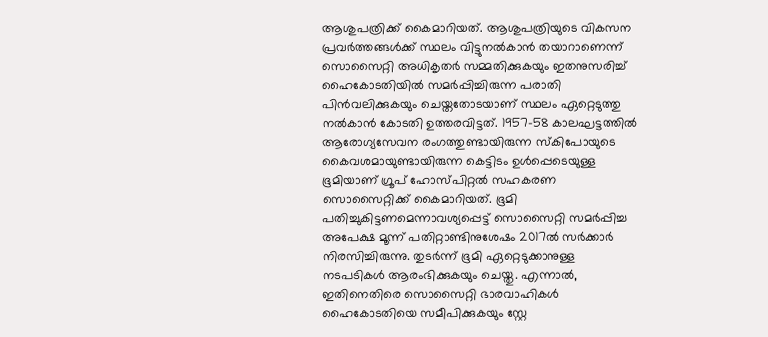ആശുപത്രിക്ക് കൈമാറിയത്. ആശുപത്രിയുടെ വികസന പ്രവർത്തങ്ങൾക്ക് സ്ഥലം വിട്ടുനൽകാൻ തയാറാണെന്ന് സൊസൈറ്റി അധികൃതർ സമ്മതിക്കുകയും ഇതനുസരിച്ച് ഹൈകോടതിയിൽ സമർപ്പിച്ചിരുന്ന പരാതി പിൻവലിക്കുകയും ചെയ്തതോടയാണ് സ്ഥലം ഏറ്റെടുത്തു നൽകാൻ കോടതി ഉത്തരവിട്ടത്. 1957-58 കാലഘട്ടത്തിൽ ആരോഗ്യസേവന രംഗത്തുണ്ടായിരുന്ന സ്കിപോയുടെ കൈവശമായുണ്ടായിരുന്ന കെട്ടിടം ഉൾപ്പെടെയുള്ള ഭൂമിയാണ് ഗ്രൂപ് ഹോസ്പിറ്റൽ സഹകരണ സൊസൈറ്റിക്ക് കൈമാറിയത്. ഭൂമി പതിച്ചുകിട്ടണമെന്നാവശ്യപ്പെട്ട് സൊസൈറ്റി സമർപ്പിച്ച അപേക്ഷ മൂന്ന് പതിറ്റാണ്ടിനുശേഷം 2017ൽ സർക്കാർ നിരസിച്ചിരുന്നു. തുടർന്ന് ഭൂമി ഏറ്റെടുക്കാനുള്ള നടപടികൾ ആരംഭിക്കുകയും ചെയ്തു. എന്നാൽ, ഇതിനെതിരെ സൊസൈറ്റി ഭാരവാഹികൾ ഹൈകോടതിയെ സമീപിക്കുകയും സ്റ്റേ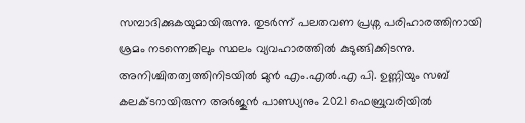സമ്പാദിക്കുകയുമായിരുന്നു. തുടർന്ന് പലതവണ പ്രശ്ന പരിഹാരത്തിനായി ശ്രമം നടന്നെങ്കിലും സ്ഥലം വ്യവഹാരത്തിൽ കുടുങ്ങിക്കിടന്നു. അനിശ്ചിതത്വത്തിനിടയിൽ മുൻ എം.എൽ.എ പി. ഉണ്ണിയും സബ് കലക്ടറായിരുന്ന അർജുൻ പാണ്ഡ്യനും 2021 ഫെബ്രുവരിയിൽ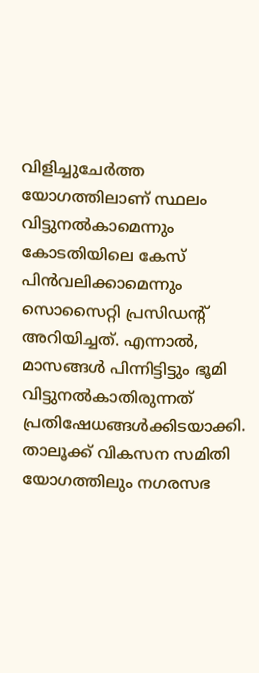വിളിച്ചുചേർത്ത യോഗത്തിലാണ് സ്ഥലം വിട്ടുനൽകാമെന്നും കോടതിയിലെ കേസ് പിൻവലിക്കാമെന്നും സൊസൈറ്റി പ്രസിഡന്‍റ് അറിയിച്ചത്. എന്നാൽ, മാസങ്ങൾ പിന്നിട്ടിട്ടും ഭൂമി വിട്ടുനൽകാതിരുന്നത് പ്രതിഷേധങ്ങൾക്കിടയാക്കി. താലൂക്ക് വികസന സമിതി യോഗത്തിലും നഗരസഭ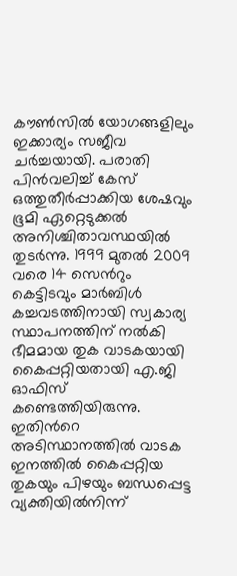കൗൺസിൽ യോഗങ്ങളിലും ഇക്കാര്യം സജീവ ചർച്ചയായി. പരാതി പിൻവലിച്ച് കേസ് ഒത്തുതീർപ്പാക്കിയ ശേഷവും ഭൂമി ഏറ്റെടുക്കൽ അനിശ്ചിതാവസ്ഥയിൽ തുടർന്നു. 1999 മുതൽ 2009 വരെ 14 സെന്‍റും കെട്ടിടവും മാർബിൾ കച്ചവടത്തിനായി സ്വകാര്യ സ്ഥാപനത്തിന് നൽകി ഭീമമായ തുക വാടകയായി കൈപ്പറ്റിയതായി എ.ജി ഓഫിസ് കണ്ടെത്തിയിരുന്നു. ഇതിന്‍റെ അടിസ്ഥാനത്തിൽ വാടക ഇനത്തിൽ കൈപ്പറ്റിയ തുകയും പിഴയും ബന്ധപ്പെട്ട വ്യക്തിയിൽനിന്ന്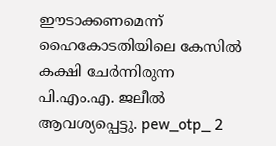ഈടാക്കണമെന്ന് ഹൈകോടതിയിലെ കേസിൽ കക്ഷി ചേർന്നിരുന്ന പി.എം.എ. ജലീൽ ആവശ്യപ്പെട്ടു. pew_otp_ 2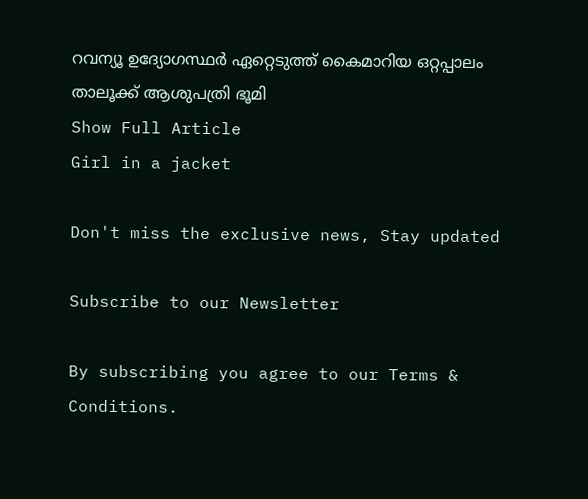റവന്യൂ ഉദ്യോഗസ്ഥർ ഏറ്റെടുത്ത് കൈമാറിയ ഒറ്റപ്പാലം താലൂക്ക് ആശുപത്രി ഭൂമി
Show Full Article
Girl in a jacket

Don't miss the exclusive news, Stay updated

Subscribe to our Newsletter

By subscribing you agree to our Terms & Conditions.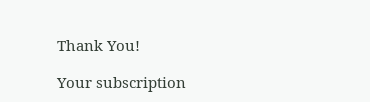Thank You!

Your subscription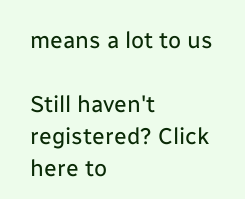means a lot to us

Still haven't registered? Click here to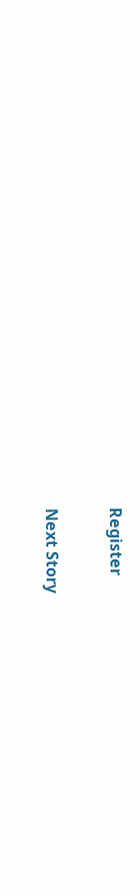Register

Next Story